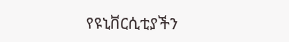የዩኒቨርሲቲያችን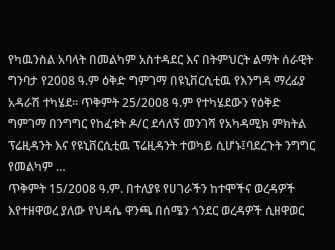የካዉንስል አባላት በመልካም አስተዳደር እና በትምህርት ልማት ሰራዊት ግንባታ የ2008 ዓ.ም ዕቅድ ግምገማ በዩኒቨርሲቲዉ የእንግዳ ማረፊያ አዳራሽ ተካሄደ፡፡ ጥቅምት 25/2008 ዓ.ም የተካሄደውን የዕቅድ ግምገማ በንግግር የከፈቱት ዶ/ር ደሳለኝ መንገሻ የአካዳሚክ ምክትል ፕሬዚዳንት እና የዩኒቨርሲቲዉ ፕሬዚዳንት ተወካይ ሲሆኑ፤ባደረጉት ንግግር የመልካም …
ጥቅምት 15/2008 ዓ.ም. በተለያዩ የሀገራችን ከተሞችና ወረዳዎች እየተዘዋወረ ያለው የህዳሴ ዋንጫ በሰሜን ጎንደር ወረዳዎች ሲዘዋወር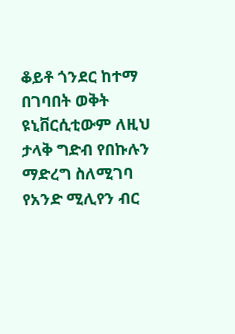ቆይቶ ጎንደር ከተማ በገባበት ወቅት ዩኒቨርሲቲውም ለዚህ ታላቅ ግድብ የበኩሉን ማድረግ ስለሚገባ የአንድ ሚሊየን ብር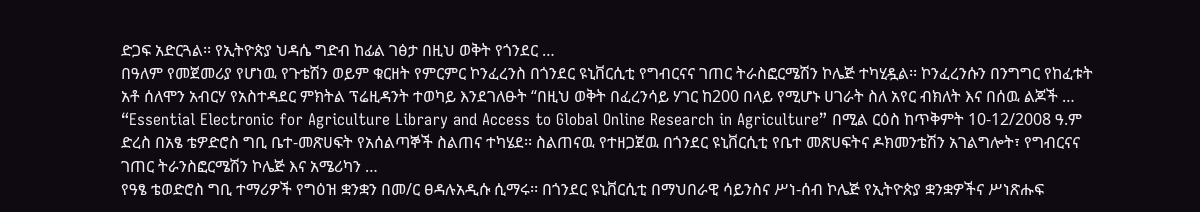ድጋፍ አድርጓል፡፡ የኢትዮጵያ ህዳሴ ግድብ ከፊል ገፅታ በዚህ ወቅት የጎንደር …
በዓለም የመጀመሪያ የሆነዉ የጉቴሽን ወይም ቁርዘት የምርምር ኮንፈረንስ በጎንደር ዩኒቨርሲቲ የግብርናና ገጠር ትራስፎርሜሽን ኮሌጅ ተካሂዷል፡፡ ኮንፈረንሱን በንግግር የከፈቱት አቶ ሰለሞን አብርሃ የአስተዳደር ምክትል ፕሬዚዳንት ተወካይ እንደገለፁት “በዚህ ወቅት በፈረንሳይ ሃገር ከ200 በላይ የሚሆኑ ሀገራት ስለ አየር ብክለት እና በሰዉ ልጆች …
“Essential Electronic for Agriculture Library and Access to Global Online Research in Agriculture” በሚል ርዕስ ከጥቅምት 10-12/2008 ዓ.ም ድረስ በአፄ ቴዎድሮስ ግቢ ቤተ-መጽሀፍት የአሰልጣኞች ስልጠና ተካሄደ፡፡ ስልጠናዉ የተዘጋጀዉ በጎንደር ዩኒቨርሲቲ የቤተ መጽሀፍትና ዶክመንቴሽን አገልግሎት፣ የግብርናና ገጠር ትራንስፎርሜሽን ኮሌጅ እና አሜሪካን …
የዓፄ ቴወድሮስ ግቢ ተማሪዎች የግዕዝ ቋንቋን በመ/ር ፀዳሉአዲሱ ሲማሩ፡፡ በጎንደር ዩኒቨርሲቲ በማህበራዊ ሳይንስና ሥነ-ሰብ ኮሌጅ የኢትዮጵያ ቋንቋዎችና ሥነጽሑፍ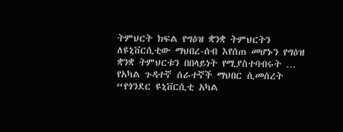ትምህርት ክፍል የግዕዝ ቋንቋ ትምህርትን ለዩኒቨርሲቲው ማህበረ-ሰብ እየሰጠ መሆኑን የግዕዝ ቋንቋ ትምህርቱን በበላይነት የሚያስተባብሩት …
የአካል ጉዳተኛ ሰራተኛች ማህበር ሲመሰረት “የጎንደር ዩኒቨርሲቲ አካል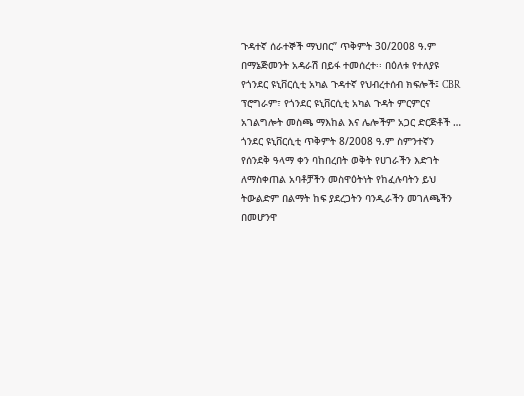ጉዳተኛ ሰራተኞች ማህበር” ጥቅምት 30/2008 ዓ.ም በማኔጅመንት አዳራሽ በይፋ ተመሰረተ፡፡ በዕለቱ የተለያዩ የጎንደር ዩኒቨርሲቲ አካል ጉዳተኛ የህብረተሰብ ክፍሎች፤ CBR ፕሮግራም፣ የጎንደር ዩኒቨርሲቲ አካል ጉዳት ምርምርና አገልግሎት መስጫ ማእከል እና ሌሎችም አጋር ድርጅቶች …
ጎንደር ዩኒቨርሲቲ ጥቅምት 8/2008 ዓ.ም ስምንተኛን የሰንደቅ ዓላማ ቀን ባከበረበት ወቅት የሀገራችን እድገት ለማስቀጠል አባቶቻችን መስዋዕትነት የከፈሉባትን ይህ ትውልድም በልማት ከፍ ያደረጋትን ባንዲራችን መገለጫችን በመሆንዋ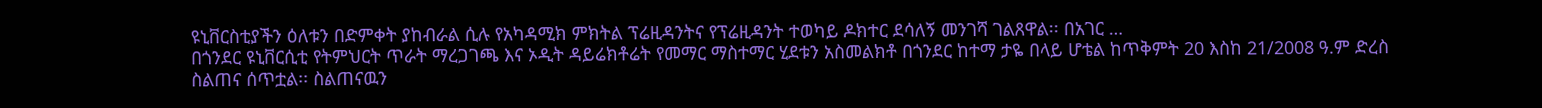ዩኒቨርስቲያችን ዕለቱን በድምቀት ያከብራል ሲሉ የአካዳሚክ ምክትል ፕሬዚዳንትና የፕሬዚዳንት ተወካይ ዶክተር ደሳለኝ መንገሻ ገልጸዋል፡፡ በአገር …
በጎንደር ዩኒቨርሲቲ የትምህርት ጥራት ማረጋገጫ እና ኦዲት ዳይሬክቶሬት የመማር ማስተማር ሂደቱን አስመልክቶ በጎንደር ከተማ ታዬ በላይ ሆቴል ከጥቅምት 20 እስከ 21/2008 ዓ.ም ድረስ ስልጠና ሰጥቷል፡፡ ስልጠናዉን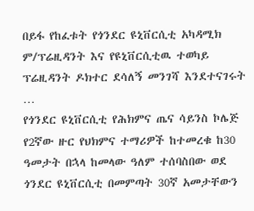በይፋ የከፈቱት የጎንደር ዩኒቨርሲቲ አካዳሚክ ም/ፕሬዚዳንት እና የዩኒቨርሲቲዉ ተወካይ ፕሬዚዳንት ዶክተር ደሳለኝ መንገሻ እንደተናገሩት …
የጎንደር ዩኒቨርሲቲ የሕክምና ጤና ሳይንስ ኮሌጅ የ2ኛው ዙር የህክምና ተማሪዎች ከተመረቁ ከ30 ዓመታት በኋላ ከመላው ዓለም ተሰባስበው ወደ ጎንደር ዩኒቨርሲቲ በመምጣት 30ኛ አመታቸውን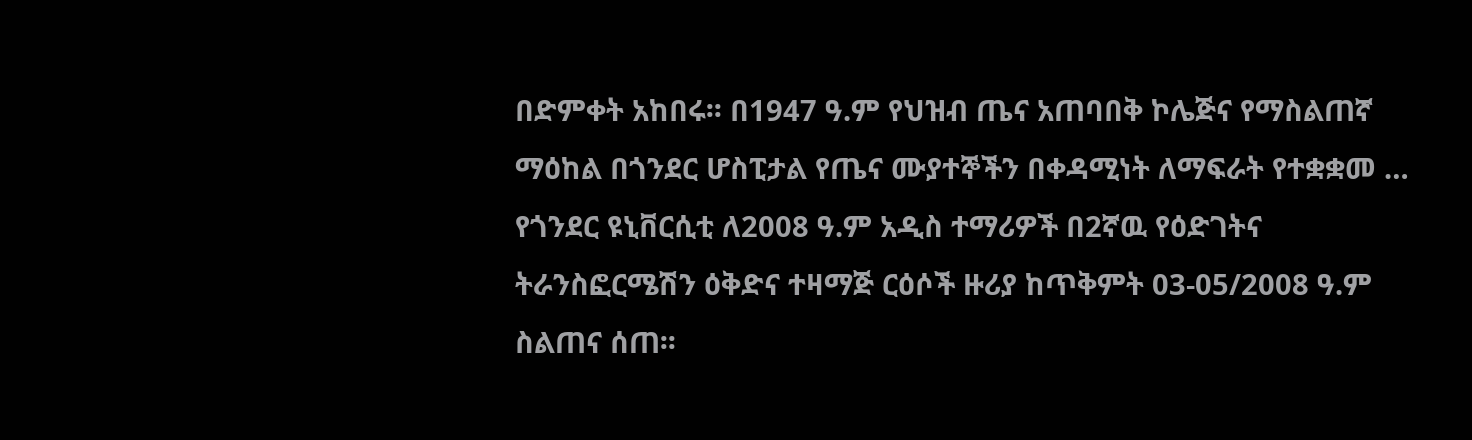በድምቀት አከበሩ፡፡ በ1947 ዓ.ም የህዝብ ጤና አጠባበቅ ኮሌጅና የማስልጠኛ ማዕከል በጎንደር ሆስፒታል የጤና ሙያተኞችን በቀዳሚነት ለማፍራት የተቋቋመ …
የጎንደር ዩኒቨርሲቲ ለ2008 ዓ.ም አዲስ ተማሪዎች በ2ኛዉ የዕድገትና ትራንስፎርሜሽን ዕቅድና ተዛማጅ ርዕሶች ዙሪያ ከጥቅምት 03-05/2008 ዓ.ም ስልጠና ሰጠ፡፡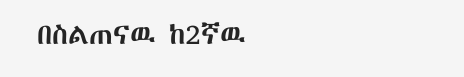በስልጠናዉ ከ2ኛዉ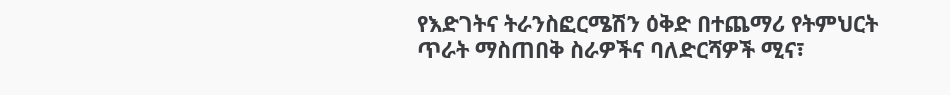የእድገትና ትራንስፎርሜሽን ዕቅድ በተጨማሪ የትምህርት ጥራት ማስጠበቅ ስራዎችና ባለድርሻዎች ሚና፣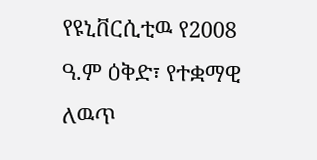የዩኒቨርሲቲዉ የ2008 ዓ.ም ዕቅድ፣ የተቋማዊ ለዉጥ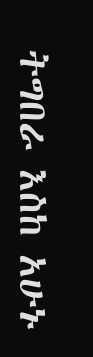ትግበራ እስከ አሁኑ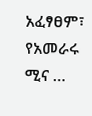አፈፃፀም፣ የአመራሩ ሚና …